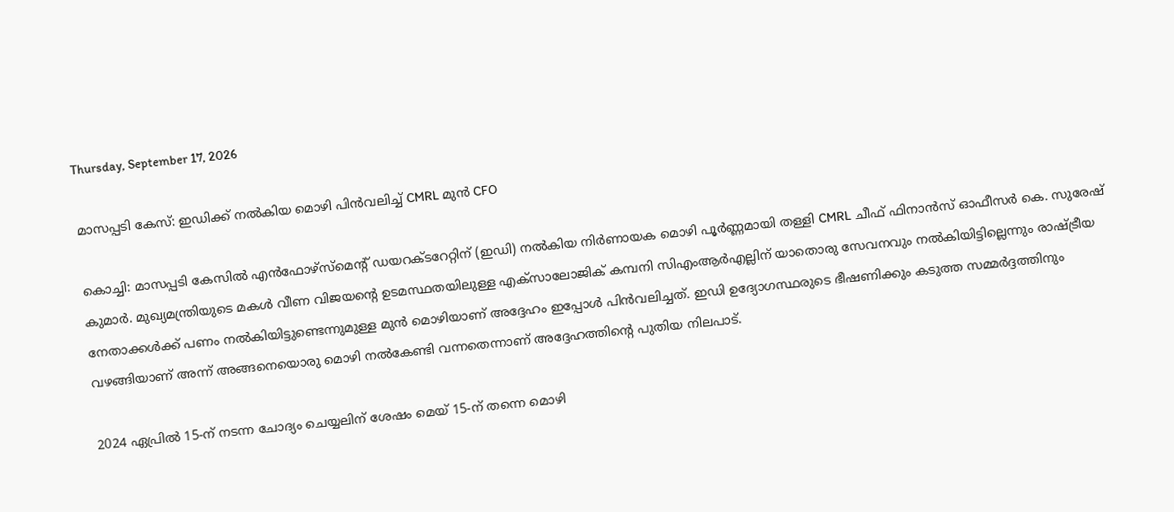Thursday, September 17, 2026

മാസപ്പടി കേസ്: ഇഡിക്ക് നല്‍കിയ മൊഴി പിന്‍വലിച്ച് CMRL മുന്‍ CFO

കൊച്ചി: മാസപ്പടി കേസില്‍ എന്‍ഫോഴ്സ്മെന്റ് ഡയറക്ടറേറ്റിന് (ഇഡി) നല്‍കിയ നിര്‍ണായക മൊഴി പൂര്‍ണ്ണമായി തള്ളി CMRL ചീഫ് ഫിനാന്‍സ് ഓഫീസര്‍ കെ. സുരേഷ് കുമാര്‍. മുഖ്യമന്ത്രിയുടെ മകള്‍ വീണ വിജയന്റെ ഉടമസ്ഥതയിലുള്ള എക്സാലോജിക് കമ്പനി സിഎംആര്‍എല്ലിന് യാതൊരു സേവനവും നല്‍കിയിട്ടില്ലെന്നും രാഷ്ട്രീയ നേതാക്കള്‍ക്ക് പണം നല്‍കിയിട്ടുണ്ടെന്നുമുള്ള മുന്‍ മൊഴിയാണ് അദ്ദേഹം ഇപ്പോള്‍ പിന്‍വലിച്ചത്. ഇഡി ഉദ്യോഗസ്ഥരുടെ ഭീഷണിക്കും കടുത്ത സമ്മര്‍ദ്ദത്തിനും വഴങ്ങിയാണ് അന്ന് അങ്ങനെയൊരു മൊഴി നല്‍കേണ്ടി വന്നതെന്നാണ് അദ്ദേഹത്തിന്റെ പുതിയ നിലപാട്.

2024 ഏപ്രില്‍ 15-ന് നടന്ന ചോദ്യം ചെയ്യലിന് ശേഷം മെയ് 15-ന് തന്നെ മൊഴി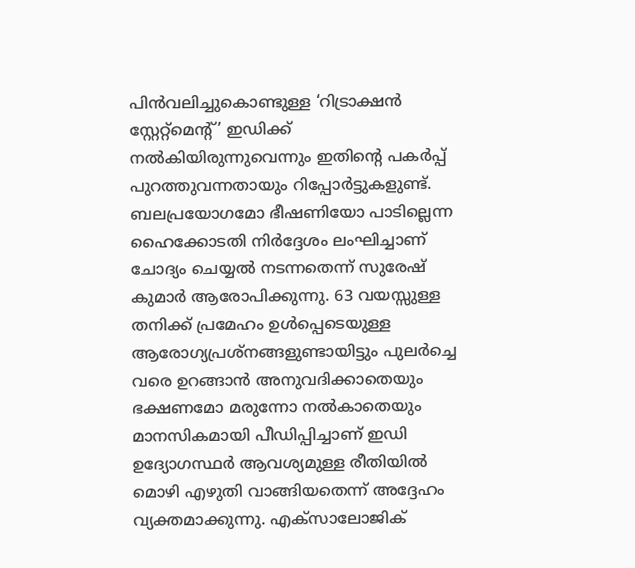പിന്‍വലിച്ചുകൊണ്ടുള്ള ‘റിട്രാക്ഷന്‍ സ്റ്റേറ്റ്മെന്റ്’ ഇഡിക്ക് നല്‍കിയിരുന്നുവെന്നും ഇതിന്റെ പകര്‍പ്പ് പുറത്തുവന്നതായും റിപ്പോര്‍ട്ടുകളുണ്ട്. ബലപ്രയോഗമോ ഭീഷണിയോ പാടില്ലെന്ന ഹൈക്കോടതി നിര്‍ദ്ദേശം ലംഘിച്ചാണ് ചോദ്യം ചെയ്യല്‍ നടന്നതെന്ന് സുരേഷ് കുമാര്‍ ആരോപിക്കുന്നു. 63 വയസ്സുള്ള തനിക്ക് പ്രമേഹം ഉള്‍പ്പെടെയുള്ള ആരോഗ്യപ്രശ്‌നങ്ങളുണ്ടായിട്ടും പുലര്‍ച്ചെ വരെ ഉറങ്ങാന്‍ അനുവദിക്കാതെയും ഭക്ഷണമോ മരുന്നോ നല്‍കാതെയും മാനസികമായി പീഡിപ്പിച്ചാണ് ഇഡി ഉദ്യോഗസ്ഥര്‍ ആവശ്യമുള്ള രീതിയില്‍ മൊഴി എഴുതി വാങ്ങിയതെന്ന് അദ്ദേഹം വ്യക്തമാക്കുന്നു. എക്സാലോജിക്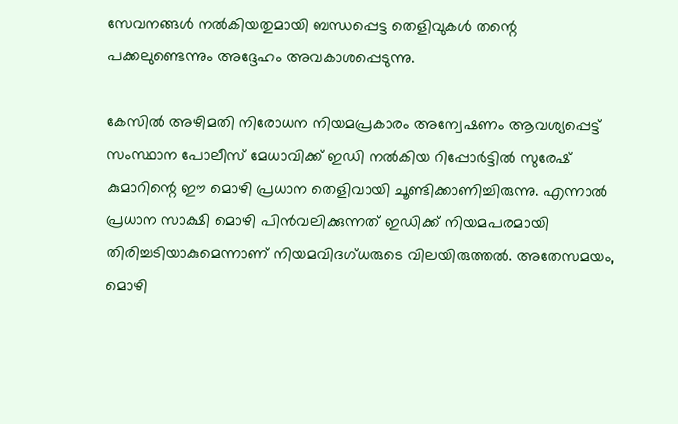സേവനങ്ങള്‍ നല്‍കിയതുമായി ബന്ധപ്പെട്ട തെളിവുകള്‍ തന്റെ പക്കലുണ്ടെന്നും അദ്ദേഹം അവകാശപ്പെടുന്നു.

കേസില്‍ അഴിമതി നിരോധന നിയമപ്രകാരം അന്വേഷണം ആവശ്യപ്പെട്ട് സംസ്ഥാന പോലീസ് മേധാവിക്ക് ഇഡി നല്‍കിയ റിപ്പോര്‍ട്ടില്‍ സുരേഷ് കുമാറിന്റെ ഈ മൊഴി പ്രധാന തെളിവായി ചൂണ്ടിക്കാണിച്ചിരുന്നു. എന്നാല്‍ പ്രധാന സാക്ഷി മൊഴി പിന്‍വലിക്കുന്നത് ഇഡിക്ക് നിയമപരമായി തിരിച്ചടിയാകുമെന്നാണ് നിയമവിദഗ്ധരുടെ വിലയിരുത്തല്‍. അതേസമയം, മൊഴി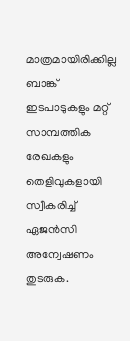മാത്രമായിരിക്കില്ല ബാങ്ക് ഇടപാടുകളും മറ്റ് സാമ്പത്തിക രേഖകളും തെളിവുകളായി സ്വീകരിച്ച് ഏജന്‍സി അന്വേഷണം തുടരുക.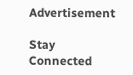Advertisement

Stay Connected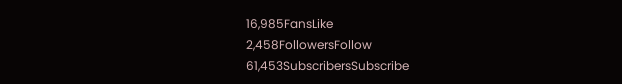16,985FansLike
2,458FollowersFollow
61,453SubscribersSubscribe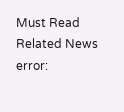Must Read
Related News
error: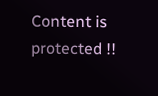Content is protected !!